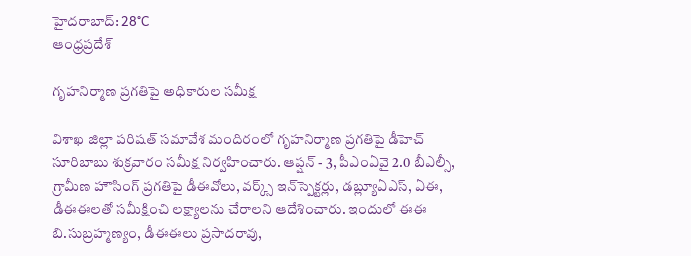హైదరాబాద్: 28°C
ఆంధ్రప్రదేశ్

గృహనిర్మాణ ప్రగతిపై అధికారుల సమీక్ష

విశాఖ జిల్లా పరిషత్ సమావేశ మందిరంలో గృహనిర్మాణ ప్రగతిపై డీహెచ్ సూరిబాబు శుక్రవారం సమీక్ష నిర్వహించారు. ఆప్షన్ - 3, పీఎంఏవై 2.0 బీఎల్సీ, గ్రామీణ హౌసింగ్ ప్రగతిపై డీఈవోలు, వర్క్స్ ఇన్‌స్పెక్టర్లు, డబ్ల్యూఏఎస్, ఏఈ, డీఈఈలతో సమీక్షించి లక్ష్యాలను చేరాలని ఆదేశించారు. ఇందులో ఈఈ బి.సుబ్రహ్మణ్యం, డీఈఈలు ప్రసాదరావు,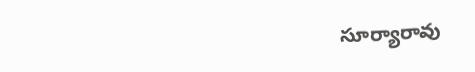సూర్యారావు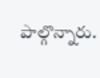పాల్గొన్నారు.